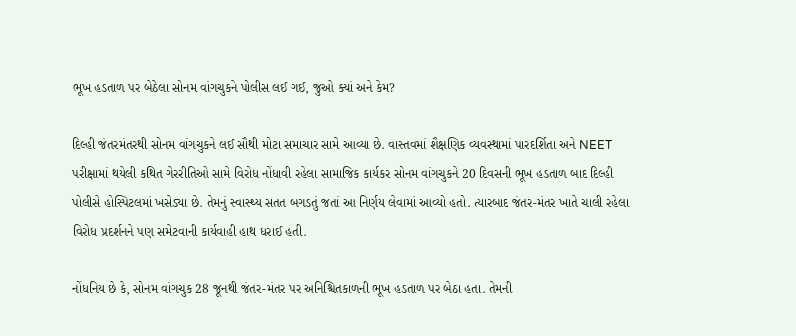ભૂખ હડતાળ પર બેઠેલા સોનમ વાંગચુકને પોલીસ લઈ ગઈ, જુઓ ક્યાં અને કેમ?

દિલ્હી જંતરમંતરથી સોનમ વાંગચુકને લઈ સૌથી મોટા સમાચાર સામે આવ્યા છે. વાસ્તવમાં શૈક્ષણિક વ્યવસ્થામાં પારદર્શિતા અને NEET પરીક્ષામાં થયેલી કથિત ગેરરીતિઓ સામે વિરોધ નોંધાવી રહેલા સામાજિક કાર્યકર સોનમ વાંગચુકને 20 દિવસની ભૂખ હડતાળ બાદ દિલ્હી પોલીસે હોસ્પિટલમાં ખસેડ્યા છે. તેમનું સ્વાસ્થ્ય સતત બગડતું જતાં આ નિર્ણય લેવામાં આવ્યો હતો. ત્યારબાદ જંતર-મંતર ખાતે ચાલી રહેલા વિરોધ પ્રદર્શનને પણ સમેટવાની કાર્યવાહી હાથ ધરાઈ હતી.

નોંધનિય છે કે, સોનમ વાંગચુક 28 જૂનથી જંતર-મંતર પર અનિશ્ચિતકાળની ભૂખ હડતાળ પર બેઠા હતા. તેમની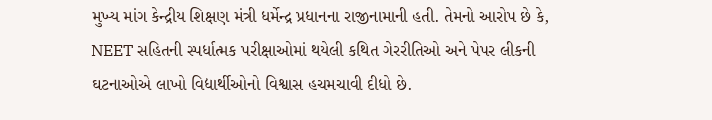મુખ્ય માંગ કેન્દ્રીય શિક્ષણ મંત્રી ધર્મેન્દ્ર પ્રધાનના રાજીનામાની હતી. તેમનો આરોપ છે કે, NEET સહિતની સ્પર્ધાત્મક પરીક્ષાઓમાં થયેલી કથિત ગેરરીતિઓ અને પેપર લીકની ઘટનાઓએ લાખો વિદ્યાર્થીઓનો વિશ્વાસ હચમચાવી દીધો છે.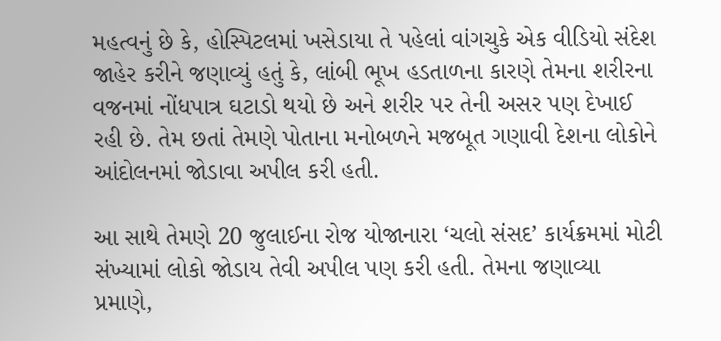મહત્વનું છે કે, હોસ્પિટલમાં ખસેડાયા તે પહેલાં વાંગચુકે એક વીડિયો સંદેશ જાહેર કરીને જણાવ્યું હતું કે, લાંબી ભૂખ હડતાળના કારણે તેમના શરીરના વજનમાં નોંધપાત્ર ઘટાડો થયો છે અને શરીર પર તેની અસર પણ દેખાઈ રહી છે. તેમ છતાં તેમણે પોતાના મનોબળને મજબૂત ગણાવી દેશના લોકોને આંદોલનમાં જોડાવા અપીલ કરી હતી.

આ સાથે તેમણે 20 જુલાઈના રોજ યોજાનારા ‘ચલો સંસદ’ કાર્યક્રમમાં મોટી સંખ્યામાં લોકો જોડાય તેવી અપીલ પણ કરી હતી. તેમના જણાવ્યા પ્રમાણે,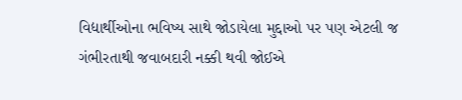વિદ્યાર્થીઓના ભવિષ્ય સાથે જોડાયેલા મુદ્દાઓ પર પણ એટલી જ ગંભીરતાથી જવાબદારી નક્કી થવી જોઈએ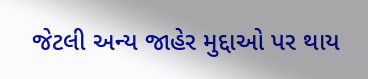જેટલી અન્ય જાહેર મુદ્દાઓ પર થાય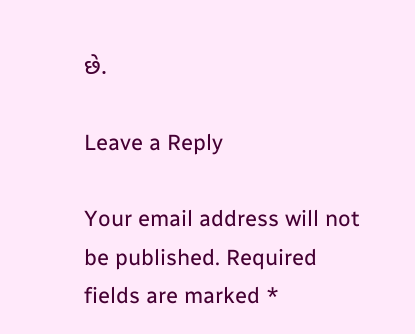છે.

Leave a Reply

Your email address will not be published. Required fields are marked *